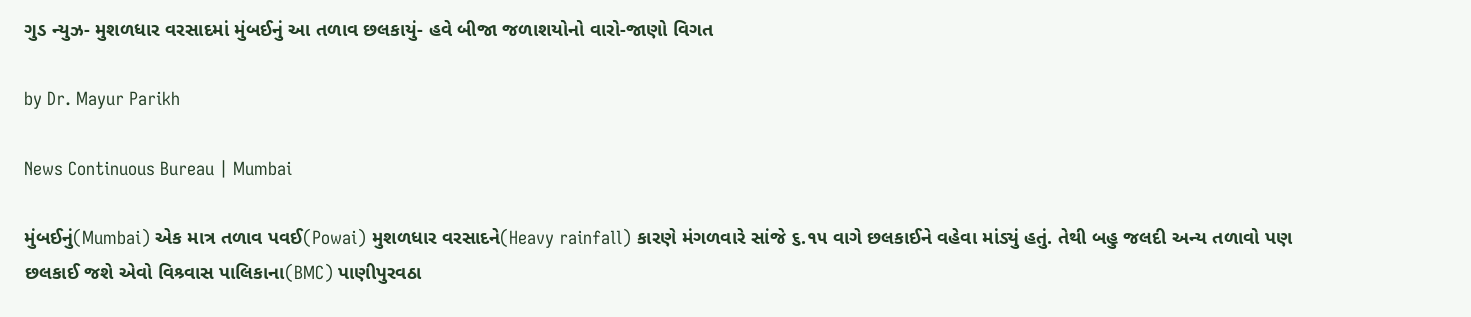ગુડ ન્યુઝ- મુશળધાર વરસાદમાં મુંબઈનું આ તળાવ છલકાયું- હવે બીજા જળાશયોનો વારો-જાણો વિગત

by Dr. Mayur Parikh

News Continuous Bureau | Mumbai

મુંબઈનું(Mumbai) એક માત્ર તળાવ પવઈ(Powai) મુશળધાર વરસાદને(Heavy rainfall) કારણે મંગળવારે સાંજે ૬.૧૫ વાગે છલકાઈને વહેવા માંડ્યું હતું. તેથી બહુ જલદી અન્ય તળાવો પણ છલકાઈ જશે એવો વિશ્ર્વાસ પાલિકાના(BMC) પાણીપુરવઠા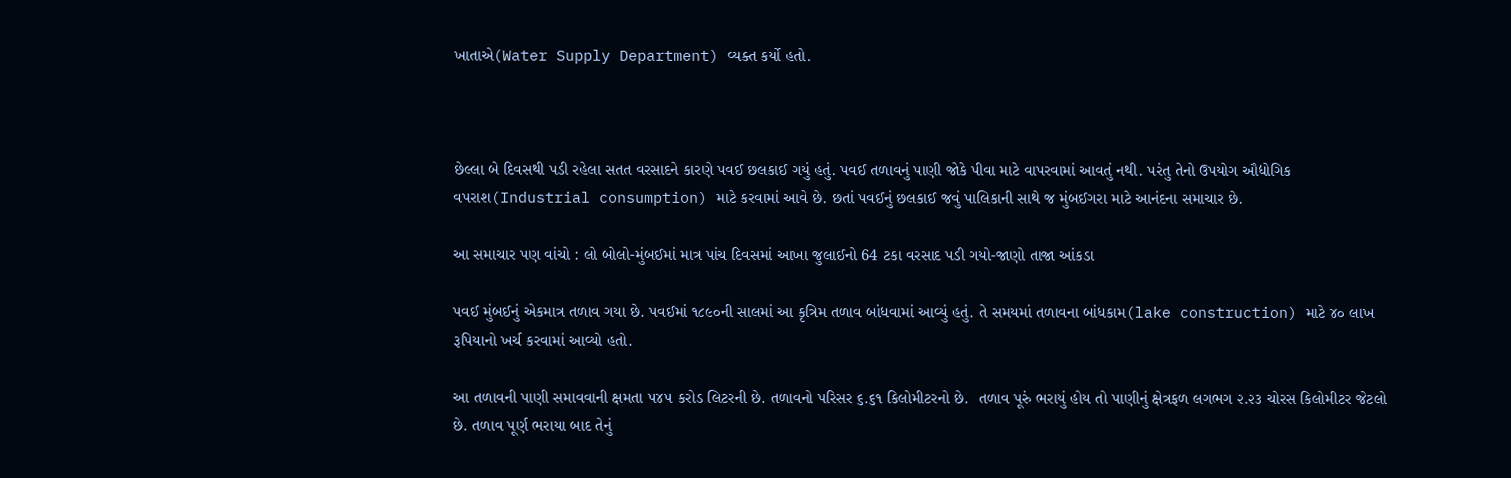ખાતાએ(Water Supply Department) વ્યક્ત કર્યો હતો.



છેલ્લા બે દિવસથી પડી રહેલા સતત વરસાદને કારણે પવઈ છલકાઈ ગયું હતું. પવઈ તળાવનું પાણી જોકે પીવા માટે વાપરવામાં આવતું નથી. પરંતુ તેનો ઉપયોગ ઔદ્યોગિક વપરાશ(Industrial consumption) માટે કરવામાં આવે છે. છતાં પવઈનું છલકાઈ જવું પાલિકાની સાથે જ મુંબઈગરા માટે આનંદના સમાચાર છે.

આ સમાચાર પણ વાંચો : લો બોલો-મુંબઈમાં માત્ર પાંચ દિવસમાં આખા જુલાઈનો 64 ટકા વરસાદ પડી ગયો-જાણો તાજા આંકડા

પવઈ મુંબઈનું એકમાત્ર તળાવ ગયા છે. પવઈમાં ૧૮૯૦ની સાલમાં આ કૃત્રિમ તળાવ બાંધવામાં આવ્યું હતું. તે સમયમાં તળાવના બાંધકામ(lake construction) માટે ૪૦ લાખ રૂપિયાનો ખર્ચ કરવામાં આવ્યો હતો.

આ તળાવની પાણી સમાવવાની ક્ષમતા ૫૪૫ કરોડ લિટરની છે. તળાવનો પરિસર ૬.૬૧ કિલોમીટરનો છે.  તળાવ પૂરું ભરાયું હોય તો પાણીનું ક્ષેત્રફળ લગભગ ૨.૨૩ ચોરસ કિલોમીટર જેટલો  છે. તળાવ પૂર્ણ ભરાયા બાદ તેનું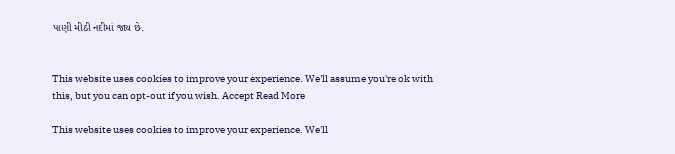પાણી મીઠી નદીમાં જાય છે.


This website uses cookies to improve your experience. We'll assume you're ok with this, but you can opt-out if you wish. Accept Read More

This website uses cookies to improve your experience. We'll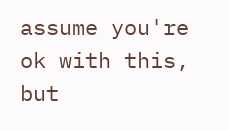assume you're ok with this, but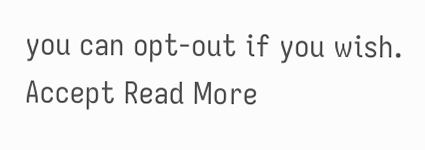you can opt-out if you wish. Accept Read More